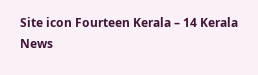Site icon Fourteen Kerala – 14 Kerala News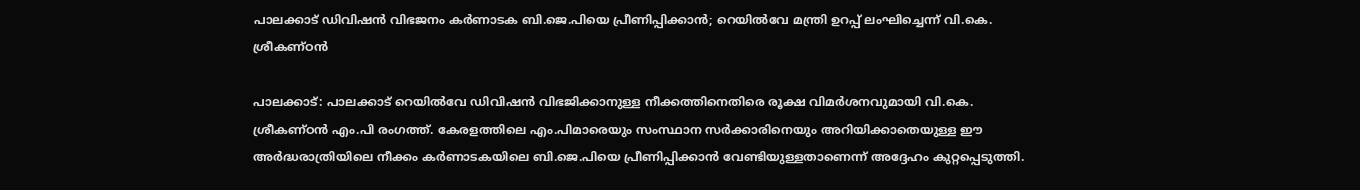പാലക്കാട് ഡിവിഷൻ വിഭജനം കർണാടക ബി.ജെ.പിയെ പ്രീണിപ്പിക്കാൻ; റെയിൽവേ മന്ത്രി ഉറപ്പ് ലംഘിച്ചെന്ന് വി.കെ. ശ്രീകണ്ഠൻ

പാലക്കാട്: പാലക്കാട് റെയിൽവേ ഡിവിഷൻ വിഭജിക്കാനുള്ള നീക്കത്തിനെതിരെ രൂക്ഷ വിമർശനവുമായി വി.കെ. ശ്രീകണ്ഠൻ എം.പി രംഗത്ത്. കേരളത്തിലെ എം.പിമാരെയും സംസ്ഥാന സർക്കാരിനെയും അറിയിക്കാതെയുള്ള ഈ അർദ്ധരാത്രിയിലെ നീക്കം കർണാടകയിലെ ബി.ജെ.പിയെ പ്രീണിപ്പിക്കാൻ വേണ്ടിയുള്ളതാണെന്ന് അദ്ദേഹം കുറ്റപ്പെടുത്തി.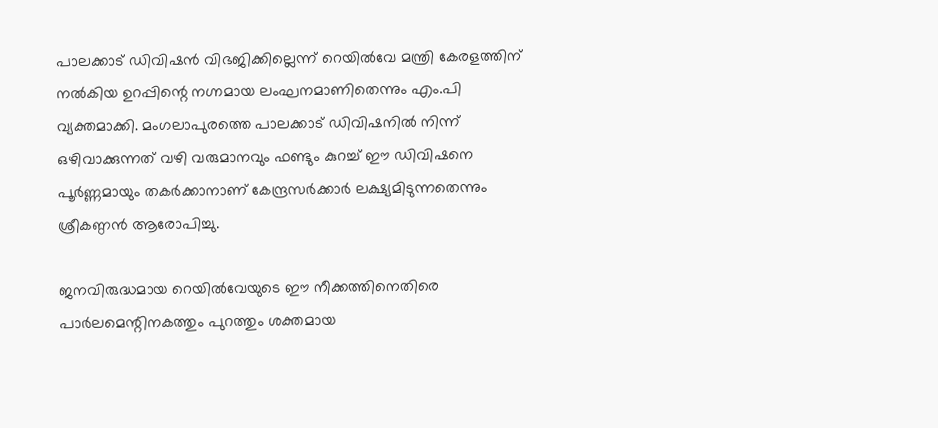പാലക്കാട് ഡിവിഷൻ വിഭജിക്കില്ലെന്ന് റെയിൽവേ മന്ത്രി കേരളത്തിന് നൽകിയ ഉറപ്പിന്റെ നഗ്നമായ ലംഘനമാണിതെന്നും എം.പി വ്യക്തമാക്കി. മംഗലാപുരത്തെ പാലക്കാട് ഡിവിഷനിൽ നിന്ന് ഒഴിവാക്കുന്നത് വഴി വരുമാനവും ഫണ്ടും കുറച്ച് ഈ ഡിവിഷനെ പൂർണ്ണമായും തകർക്കാനാണ് കേന്ദ്രസർക്കാർ ലക്ഷ്യമിടുന്നതെന്നും ശ്രീകണ്ഠൻ ആരോപിച്ചു.

ജനവിരുദ്ധമായ റെയിൽവേയുടെ ഈ നീക്കത്തിനെതിരെ പാർലമെന്റിനകത്തും പുറത്തും ശക്തമായ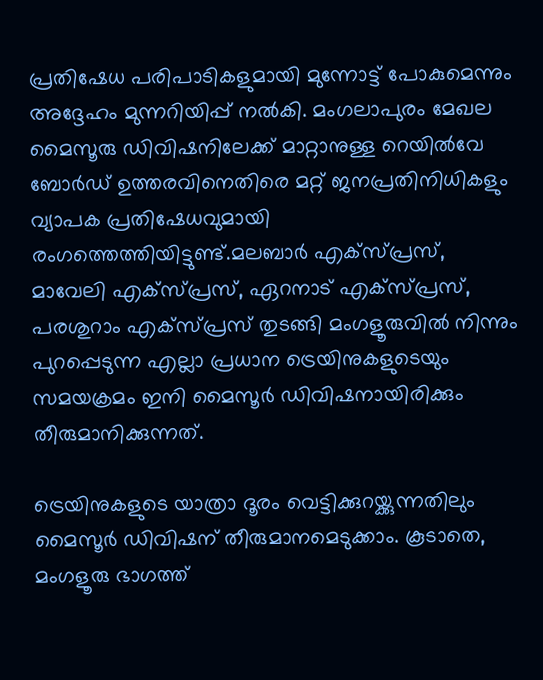പ്രതിഷേധ പരിപാടികളുമായി മുന്നോട്ട് പോകുമെന്നും അദ്ദേഹം മുന്നറിയിപ്പ് നൽകി. മംഗലാപുരം മേഖല മൈസൂരു ഡിവിഷനിലേക്ക് മാറ്റാനുള്ള റെയിൽവേ ബോർഡ് ഉത്തരവിനെതിരെ മറ്റ് ജനപ്രതിനിധികളും വ്യാപക പ്രതിഷേധവുമായി രംഗത്തെത്തിയിട്ടുണ്ട്.മലബാർ എക്‌സ്പ്രസ്, മാവേലി എക്‌സ്പ്രസ്, ഏറനാട് എക്‌സ്പ്രസ്, പരശുറാം എക്‌സ്പ്രസ് തുടങ്ങി മംഗളൂരുവിൽ നിന്നും പുറപ്പെടുന്ന എല്ലാ പ്രധാന ട്രെയിനുകളുടെയും സമയക്രമം ഇനി മൈസൂർ ഡിവിഷനായിരിക്കും തീരുമാനിക്കുന്നത്.

ട്രെയിനുകളുടെ യാത്രാ ദൂരം വെട്ടിക്കുറയ്ക്കുന്നതിലും മൈസൂർ ഡിവിഷന് തീരുമാനമെടുക്കാം. കൂടാതെ, മംഗളൂരു ഭാഗത്ത്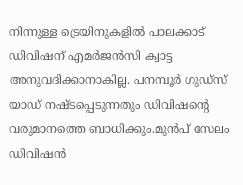നിന്നുള്ള ട്രെയിനുകളിൽ പാലക്കാട് ഡിവിഷന് എമർജൻസി ക്വാട്ട അനുവദിക്കാനാകില്ല. പനമ്പൂർ ഗുഡ്‌സ് യാഡ് നഷ്ടപ്പെടുന്നതും ഡിവിഷന്റെ വരുമാനത്തെ ബാധിക്കും.മുൻപ് സേലം ഡിവിഷൻ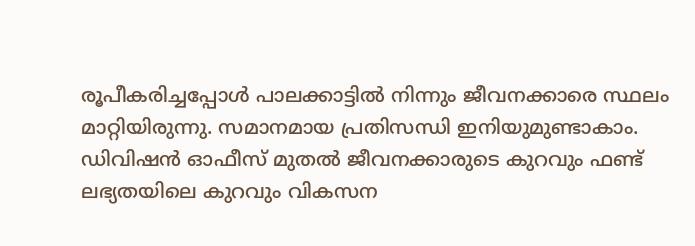രൂപീകരിച്ചപ്പോൾ പാലക്കാട്ടിൽ നിന്നും ജീവനക്കാരെ സ്ഥലം മാറ്റിയിരുന്നു. സമാനമായ പ്രതിസന്ധി ഇനിയുമുണ്ടാകാം. ഡിവിഷൻ ഓഫീസ് മുതൽ ജീവനക്കാരുടെ കുറവും ഫണ്ട് ലഭ്യതയിലെ കുറവും വികസന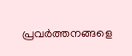പ്രവർത്തനങ്ങളെ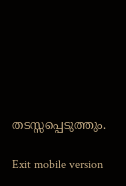തടസ്സപ്പെടുത്തും.

Exit mobile version